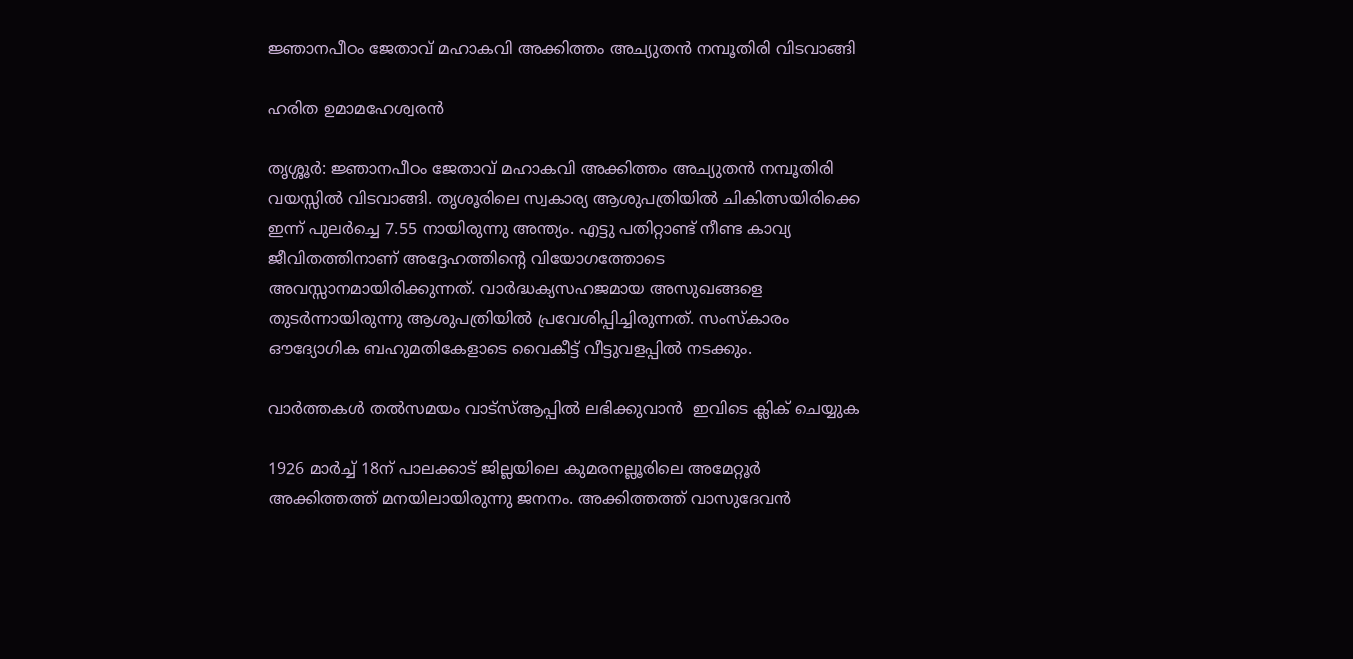ജ്ഞാനപീഠം ജേതാവ് മഹാകവി അക്കിത്തം അച്യുതന്‍ നമ്പൂതിരി വിടവാങ്ങി

ഹരിത ഉമാമഹേശ്വരന്‍

തൃശ്ശൂര്‍: ജ്ഞാനപീഠം ജേതാവ് മഹാകവി അക്കിത്തം അച്യുതന്‍ നമ്പൂതിരി വയസ്സില്‍ വിടവാങ്ങി. തൃശൂരിലെ സ്വകാര്യ ആശുപത്രിയില്‍ ചികിത്സയിരിക്കെ ഇന്ന് പുലര്‍ച്ചെ 7.55 നായിരുന്നു അന്ത്യം. എട്ടു പതിറ്റാണ്ട് നീണ്ട കാവ്യ ജീവിതത്തിനാണ് അദ്ദേഹത്തിന്റെ വിയോഗത്തോടെ അവസ്സാനമായിരിക്കുന്നത്. വാര്‍ദ്ധക്യസഹജമായ അസുഖങ്ങളെ തുടര്‍ന്നായിരുന്നു ആശുപത്രിയില്‍ പ്രവേശിപ്പിച്ചിരുന്നത്. സംസ്‌കാരം ഔദ്യോഗിക ബഹുമതികേളാടെ വൈകീട്ട് വീട്ടുവളപ്പില്‍ നടക്കും.

വാര്‍ത്തകള്‍ തല്‍സമയം വാട്‌സ്ആപ്പില്‍ ലഭിക്കുവാന്‍  ഇവിടെ ക്ലിക് ചെയ്യുക

1926 മാര്‍ച്ച് 18ന് പാലക്കാട് ജില്ലയിലെ കുമരനല്ലൂരിലെ അമേറ്റൂര്‍ അക്കിത്തത്ത് മനയിലായിരുന്നു ജനനം. അക്കിത്തത്ത് വാസുദേവന്‍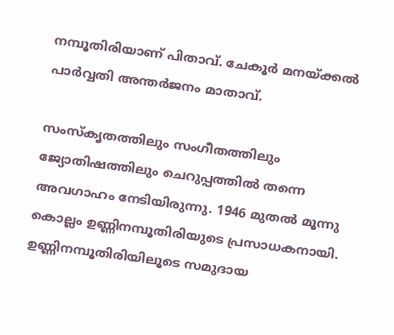നമ്പൂതിരിയാണ് പിതാവ്. ചേകൂര്‍ മനയ്ക്കല്‍ പാര്‍വ്വതി അന്തര്‍ജനം മാതാവ്.

സംസ്‌കൃതത്തിലും സംഗീതത്തിലും ജ്യോതിഷത്തിലും ചെറുപ്പത്തില്‍ തന്നെ അവഗാഹം നേടിയിരുന്നു. 1946 മുതല്‍ മൂന്നു കൊല്ലം ഉണ്ണിനമ്പൂതിരിയുടെ പ്രസാധകനായി. ഉണ്ണിനമ്പൂതിരിയിലൂടെ സമുദായ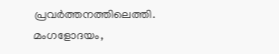പ്രവര്‍ത്തനത്തിലെത്തി. മംഗളോദയം,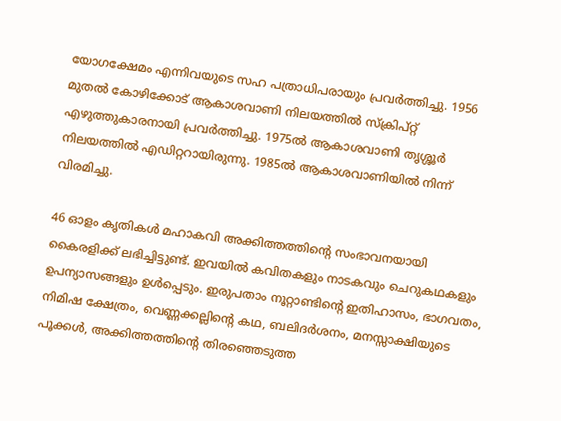യോഗക്ഷേമം എന്നിവയുടെ സഹ പത്രാധിപരായും പ്രവര്‍ത്തിച്ചു. 1956 മുതല്‍ കോഴിക്കോട് ആകാശവാണി നിലയത്തില്‍ സ്‌ക്രിപ്റ്റ് എഴുത്തുകാരനായി പ്രവര്‍ത്തിച്ചു. 1975ല്‍ ആകാശവാണി തൃശ്ശൂര്‍ നിലയത്തില്‍ എഡിറ്ററായിരുന്നു. 1985ല്‍ ആകാശവാണിയില്‍ നിന്ന് വിരമിച്ചു.

46 ഓളം കൃതികള്‍ മഹാകവി അക്കിത്തത്തിന്റെ സംഭാവനയായി കൈരളിക്ക് ലഭിച്ചിട്ടുണ്ട്. ഇവയില്‍ കവിതകളും നാടകവും ചെറുകഥകളും ഉപന്യാസങ്ങളും ഉള്‍പ്പെടും. ഇരുപതാം നൂറ്റാണ്ടിന്റെ ഇതിഹാസം, ഭാഗവതം, നിമിഷ ക്ഷേത്രം, വെണ്ണക്കല്ലിന്റെ കഥ, ബലിദര്‍ശനം, മനസ്സാക്ഷിയുടെ പൂക്കള്‍, അക്കിത്തത്തിന്റെ തിരഞ്ഞെടുത്ത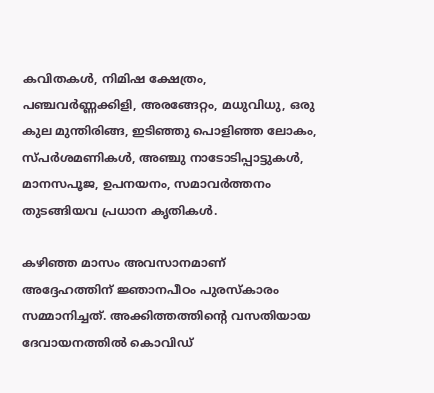കവിതകള്‍, നിമിഷ ക്ഷേത്രം, പഞ്ചവര്‍ണ്ണക്കിളി, അരങ്ങേറ്റം, മധുവിധു, ഒരു കുല മുന്തിരിങ്ങ, ഇടിഞ്ഞു പൊളിഞ്ഞ ലോകം, സ്പര്‍ശമണികള്‍, അഞ്ചു നാടോടിപ്പാട്ടുകള്‍, മാനസപൂജ, ഉപനയനം, സമാവര്‍ത്തനം തുടങ്ങിയവ പ്രധാന കൃതികള്‍.

കഴിഞ്ഞ മാസം അവസാനമാണ് അദ്ദേഹത്തിന് ജ്ഞാനപീഠം പുരസ്‌കാരം സമ്മാനിച്ചത്. അക്കിത്തത്തിന്റെ വസതിയായ ദേവായനത്തില്‍ കൊവിഡ്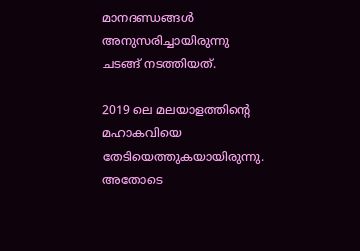മാനദണ്ഡങ്ങള്‍ അനുസരിച്ചായിരുന്നു ചടങ്ങ് നടത്തിയത്.

2019 ലെ മലയാളത്തിന്റെ മഹാകവിയെ തേടിയെത്തുകയായിരുന്നു. അതോടെ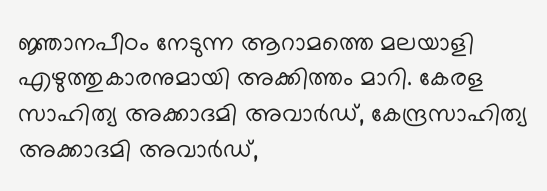ജ്ഞാനപീഠം നേടുന്ന ആറാമത്തെ മലയാളി എഴുത്തുകാരനുമായി അക്കിത്തം മാറി. കേരള സാഹിത്യ അക്കാദമി അവാര്‍ഡ്, കേന്ദ്രസാഹിത്യ അക്കാദമി അവാര്‍ഡ്,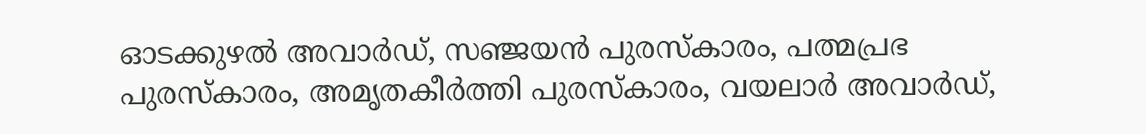ഓടക്കുഴല്‍ അവാര്‍ഡ്, സഞ്ജയന്‍ പുരസ്‌കാരം, പത്മപ്രഭ പുരസ്‌കാരം, അമൃതകീര്‍ത്തി പുരസ്‌കാരം, വയലാര്‍ അവാര്‍ഡ്,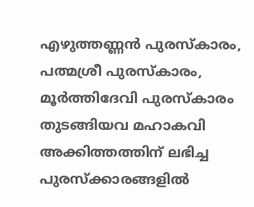എഴുത്തണ്ണന്‍ പുരസ്‌കാരം, പത്മശ്രീ പുരസ്‌കാരം, മൂര്‍ത്തിദേവി പുരസ്‌കാരം തുടങ്ങിയവ മഹാകവി അക്കിത്തത്തിന് ലഭിച്ച പുരസ്‌ക്കാരങ്ങളില്‍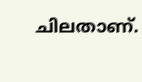ചിലതാണ്.